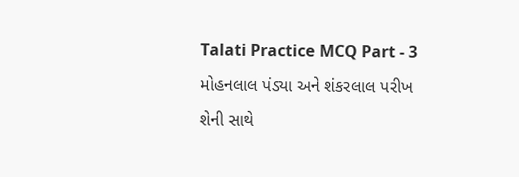Talati Practice MCQ Part - 3 મોહનલાલ પંડ્યા અને શંકરલાલ પરીખ શેની સાથે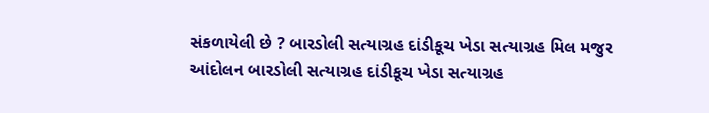સંકળાયેલી છે ? બારડોલી સત્યાગ્રહ દાંડીકૂચ ખેડા સત્યાગ્રહ મિલ મજુર આંદોલન બારડોલી સત્યાગ્રહ દાંડીકૂચ ખેડા સત્યાગ્રહ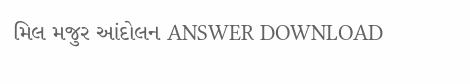મિલ મજુર આંદોલન ANSWER DOWNLOAD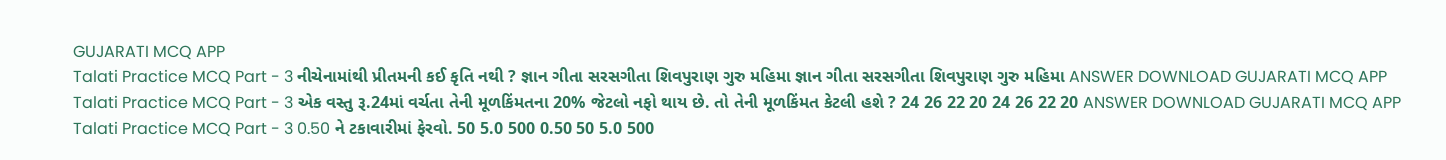GUJARATI MCQ APP
Talati Practice MCQ Part - 3 નીચેનામાંથી પ્રીતમની કઈ કૃતિ નથી ? જ્ઞાન ગીતા સરસગીતા શિવપુરાણ ગુરુ મહિમા જ્ઞાન ગીતા સરસગીતા શિવપુરાણ ગુરુ મહિમા ANSWER DOWNLOAD GUJARATI MCQ APP
Talati Practice MCQ Part - 3 એક વસ્તુ રૂ.24માં વર્ચતા તેની મૂળકિંમતના 20% જેટલો નફો થાય છે. તો તેની મૂળકિંમત કેટલી હશે ? 24 26 22 20 24 26 22 20 ANSWER DOWNLOAD GUJARATI MCQ APP
Talati Practice MCQ Part - 3 0.50 ને ટકાવારીમાં ફેરવો. 50 5.0 500 0.50 50 5.0 500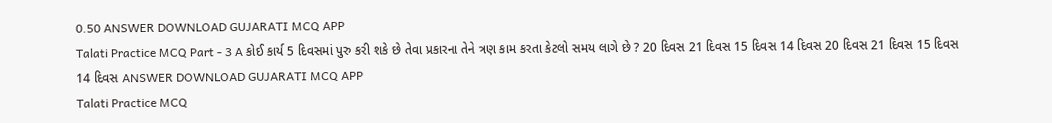0.50 ANSWER DOWNLOAD GUJARATI MCQ APP
Talati Practice MCQ Part - 3 A કોઈ કાર્ય 5 દિવસમાં પુરુ કરી શકે છે તેવા પ્રકારના તેને ત્રણ કામ કરતા કેટલો સમય લાગે છે ? 20 દિવસ 21 દિવસ 15 દિવસ 14 દિવસ 20 દિવસ 21 દિવસ 15 દિવસ 14 દિવસ ANSWER DOWNLOAD GUJARATI MCQ APP
Talati Practice MCQ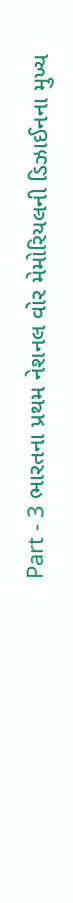Part - 3 ભારતના પ્રથમ નેશનલ વોર મેમોરિયલની ડિઝાઈનના મુખ્ય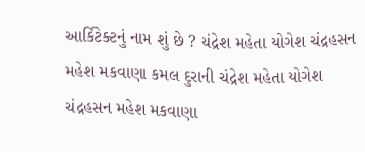આર્કિટેક્ટનું નામ શું છે ? ચંદ્રેશ મહેતા યોગેશ ચંદ્રહસન મહેશ મકવાણા કમલ દુરાની ચંદ્રેશ મહેતા યોગેશ ચંદ્રહસન મહેશ મકવાણા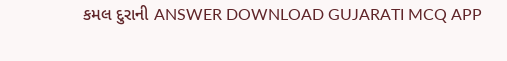કમલ દુરાની ANSWER DOWNLOAD GUJARATI MCQ APP